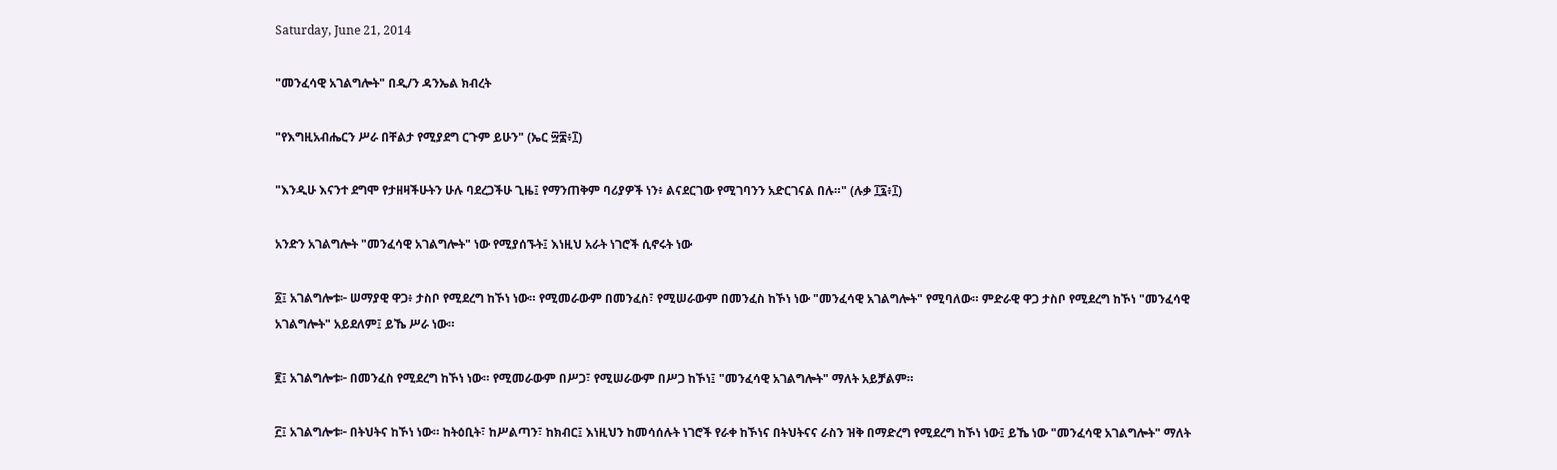Saturday, June 21, 2014

"መንፈሳዊ አገልግሎት" በዲ/ን ዳንኤል ክብረት

"የእግዚአብሔርን ሥራ በቸልታ የሚያደግ ርጉም ይሁን" (ኤር ፵፰፥፲)

"እንዲሁ እናንተ ደግሞ የታዘዛችሁትን ሁሉ ባደረጋችሁ ጊዜ፤ የማንጠቅም ባሪያዎች ነን፥ ልናደርገው የሚገባንን አድርገናል በሉ።" (ሉቃ ፲፯፥፲)

አንድን አገልግሎት "መንፈሳዊ አገልግሎት" ነው የሚያሰኙት፤ እነዚህ አራት ነገሮች ሲኖሩት ነው

፩፤ አገልግሎቱ፦ ሠማያዊ ዋጋ፥ ታስቦ የሚደረግ ከኾነ ነው። የሚመራውም በመንፈስ፣ የሚሠራውም በመንፈስ ከኾነ ነው "መንፈሳዊ አገልግሎት" የሚባለው። ምድራዊ ዋጋ ታስቦ የሚደረግ ከኾነ "መንፈሳዊ አገልግሎት" አይደለም፤ ይኼ ሥራ ነው።

፪፤ አገልግሎቱ፦ በመንፈስ የሚደረግ ከኾነ ነው። የሚመራውም በሥጋ፣ የሚሠራውም በሥጋ ከኾነ፤ "መንፈሳዊ አገልግሎት" ማለት አይቻልም።

፫፤ አገልግሎቱ፦ በትህትና ከኾነ ነው። ከትዕቢት፣ ከሥልጣን፣ ከክብር፤ እነዚህን ከመሳሰሉት ነገሮች የራቀ ከኾነና በትህትናና ራስን ዝቅ በማድረግ የሚደረግ ከኾነ ነው፤ ይኼ ነው "መንፈሳዊ አገልግሎት" ማለት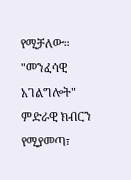የሚቻለው። "መንፈሳዊ አገልግሎት" ምድራዊ ክብርን የሚያመጣ፣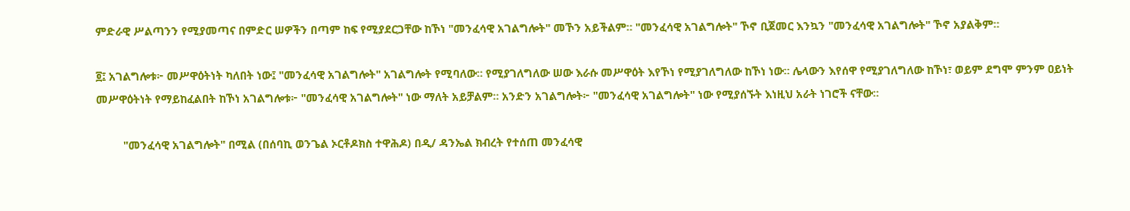ምድራዊ ሥልጣንን የሚያመጣና በምድር ሠዎችን በጣም ከፍ የሚያደርጋቸው ከኾነ "መንፈሳዊ አገልግሎት" መኾን አይችልም። "መንፈሳዊ አገልግሎት" ኾኖ ቢጀመር እንኳን "መንፈሳዊ አገልግሎት" ኾኖ አያልቅም።

፬፤ አገልግሎቱ፦ መሥዋዕትነት ካለበት ነው፤ "መንፈሳዊ አገልግሎት" አገልግሎት የሚባለው። የሚያገለግለው ሠው እራሱ መሥዋዕት እየኾነ የሚያገለግለው ከኾነ ነው። ሌላውን እየሰዋ የሚያገለግለው ከኾነ፣ ወይም ደግሞ ምንም ዐይነት መሥዋዕትነት የማይከፈልበት ከኾነ አገልግሎቱ፦ "መንፈሳዊ አገልግሎት" ነው ማለት አይቻልም። አንድን አገልግሎት፦ "መንፈሳዊ አገልግሎት" ነው የሚያሰኙት እነዚህ አራት ነገሮች ናቸው።

         "መንፈሳዊ አገልግሎት" በሚል (በሰባኪ ወንጌል ኦርቶዶክስ ተዋሕዶ) በዲ/ ዳንኤል ክብረት የተሰጠ መንፈሳዊ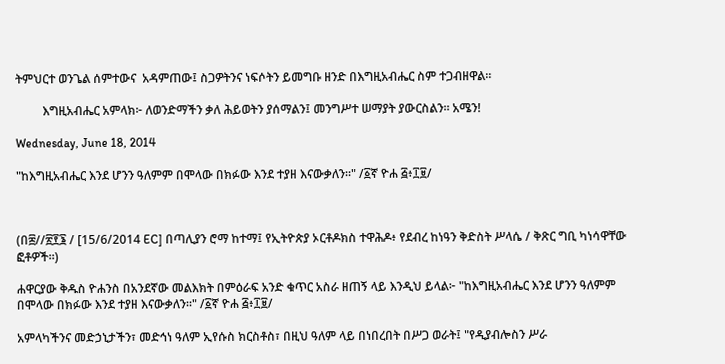ትምህርተ ወንጌል ሰምተውና  አዳምጠው፤ ስጋዎትንና ነፍሶትን ይመግቡ ዘንድ በእግዚአብሔር ስም ተጋብዘዋል።

         እግዚአብሔር አምላክ፦ ለወንድማችን ቃለ ሕይወትን ያሰማልን፤ መንግሥተ ሠማያት ያውርስልን። አሜን!

Wednesday, June 18, 2014

"ከእግዚአብሔር እንደ ሆንን ዓለምም በሞላው በክፉው እንደ ተያዘ እናውቃለን።" /፩ኛ ዮሐ ፭፥፲፱/



(በ፰//፳፻፮ / [15/6/2014 EC] በጣሊያን ሮማ ከተማ፤ የኢትዮጵያ ኦርቶዶክስ ተዋሕዶ፥ የደብረ ከነዓን ቅድስት ሥላሴ / ቅጽር ግቢ ካነሳዋቸው ፎቶዎች።)

ሐዋርያው ቅዱስ ዮሐንስ በአንደኛው መልእክት በምዕራፍ አንድ ቁጥር አስራ ዘጠኝ ላይ እንዲህ ይላል፦ "ከእግዚአብሔር እንደ ሆንን ዓለምም በሞላው በክፉው እንደ ተያዘ እናውቃለን።" /፩ኛ ዮሐ ፭፥፲፱/

አምላካችንና መድኃኒታችን፣ መድኅነ ዓለም ኢየሱስ ክርስቶስ፣ በዚህ ዓለም ላይ በነበረበት በሥጋ ወራት፤ "የዲያብሎስን ሥራ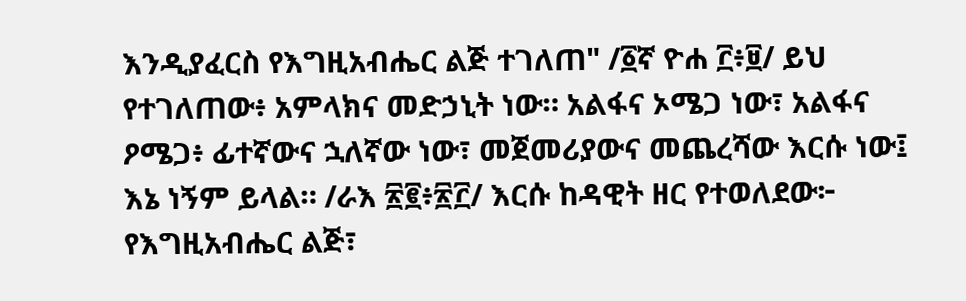እንዲያፈርስ የእግዚአብሔር ልጅ ተገለጠ" /፩ኛ ዮሐ ፫፥፱/ ይህ የተገለጠው፥ አምላክና መድኃኒት ነው። አልፋና ኦሜጋ ነው፣ አልፋና ዖሜጋ፥ ፊተኛውና ኋለኛው ነው፣ መጀመሪያውና መጨረሻው እርሱ ነው፤ እኔ ነኝም ይላል። /ራእ ፳፪፥፳፫/ እርሱ ከዳዊት ዘር የተወለደው፦ የእግዚአብሔር ልጅ፣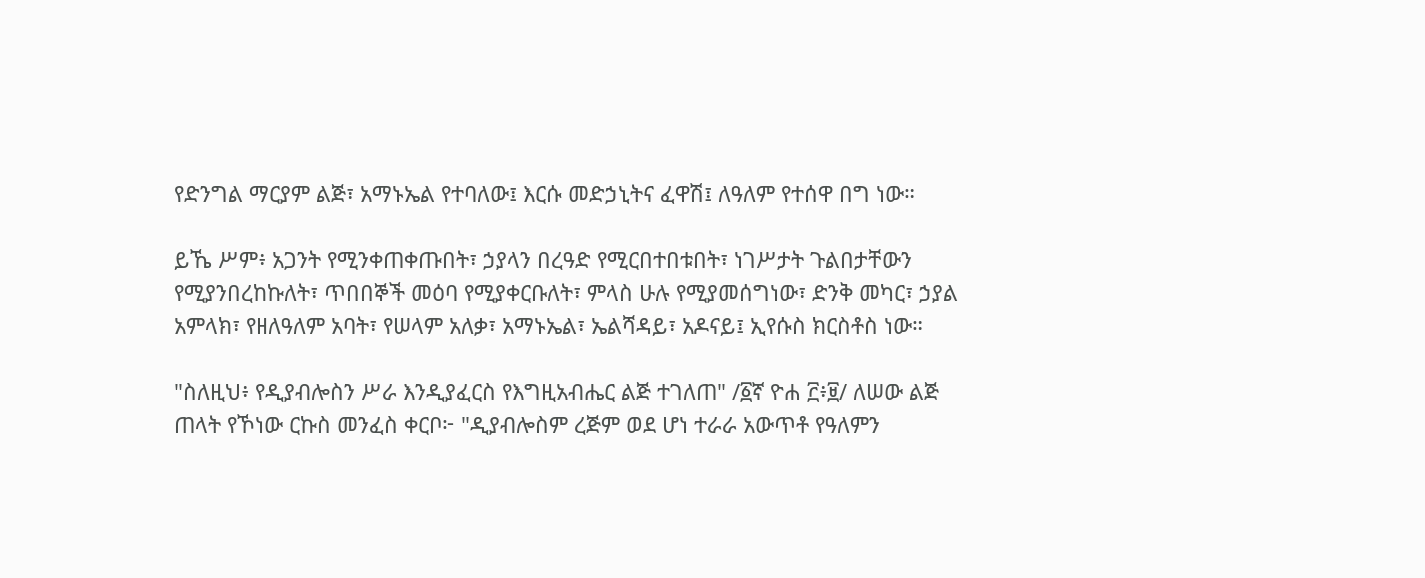የድንግል ማርያም ልጅ፣ አማኑኤል የተባለው፤ እርሱ መድኃኒትና ፈዋሽ፤ ለዓለም የተሰዋ በግ ነው።

ይኼ ሥም፥ አጋንት የሚንቀጠቀጡበት፣ ኃያላን በረዓድ የሚርበተበቱበት፣ ነገሥታት ጉልበታቸውን የሚያንበረከኩለት፣ ጥበበኞች መዕባ የሚያቀርቡለት፣ ምላስ ሁሉ የሚያመሰግነው፣ ድንቅ መካር፣ ኃያል አምላክ፣ የዘለዓለም አባት፣ የሠላም አለቃ፣ አማኑኤል፣ ኤልሻዳይ፣ አዶናይ፤ ኢየሱስ ክርስቶስ ነው።

"ስለዚህ፥ የዲያብሎስን ሥራ እንዲያፈርስ የእግዚአብሔር ልጅ ተገለጠ" /፩ኛ ዮሐ ፫፥፱/ ለሠው ልጅ ጠላት የኾነው ርኩስ መንፈስ ቀርቦ፦ "ዲያብሎስም ረጅም ወደ ሆነ ተራራ አውጥቶ የዓለምን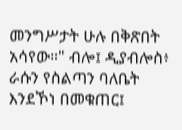መንግሥታት ሁሉ በቅጽበት አሳየው።" ብሎ፤ ዲያብሎስ፥ ራሱን የስልጣን ባለቤት እንደኾነ በመቁጠር፤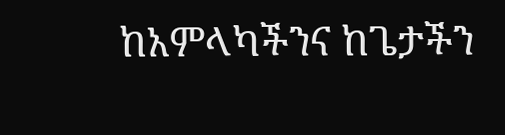ከአምላካችንና ከጌታችን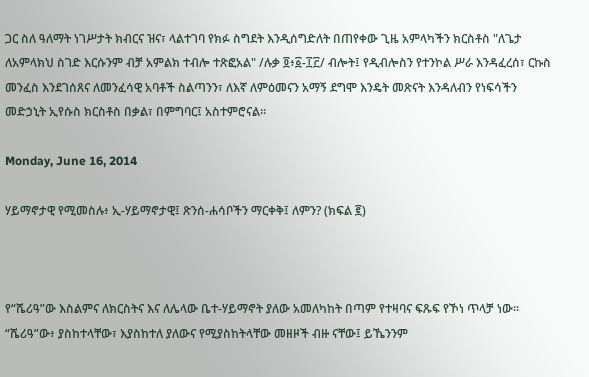ጋር ስለ ዓለማት ነገሥታት ክብርና ዝና፣ ላልተገባ የክፉ ስግደት እንዲሰግድለት በጠየቀው ጊዜ አምላካችን ክርስቶስ "ለጌታ ለአምላክህ ስገድ እርሱንም ብቻ አምልክ ተብሎ ተጽፎአል" /ሉቃ ፬፥፩-፲፫/ ብሎት፤ የዲብሎስን የተንኮል ሥራ እንዳፈረሰ፣ ርኩስ መንፈስ እንደገሰጸና ለመንፈሳዊ አባቶች ስልጣንን፣ ለእኛ ለምዕመናን አማኝ ደግሞ እንዴት መጽናት እንዳለብን የነፍሳችን መድኃኒት ኢየሱስ ክርስቶስ በቃል፣ በምግባር፤ አስተምሮናል።

Monday, June 16, 2014

ሃይማኖታዊ የሚመስሉ፥ ኢ-ሃይማኖታዊ፤ ጽንሰ-ሐሳቦችን ማርቀቅ፤ ለምን? (ክፍል ፪)



የ“ሼሪዓ”ው እስልምና ለክርስትና እና ለሌላው ቤተ-ሃይማኖት ያለው አመለካከት በጣም የተዛባና ፍጹፍ የኾነ ጥላቻ ነው። “ሼሪዓ”ው፥ ያስከተላቸው፣ እያስከተለ ያለውና የሚያስከትላቸው መዘዞች ብዙ ናቸው፤ ይኼንንም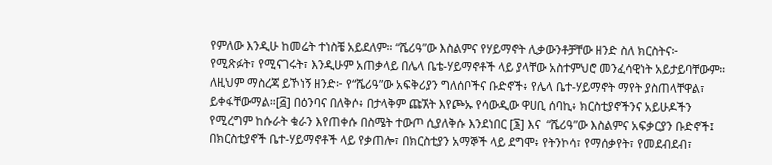የምለው እንዲሁ ከመሬት ተነስቼ አይደለም። “ሼሪዓ”ው እስልምና የሃይማኖት ሊቃውንቶቻቸው ዘንድ ስለ ክርስትና፦ የሚጽፉት፣ የሚናገሩት፣ እንዲሁም አጠቃላይ በሌላ ቤቴ-ሃይማኖቶች ላይ ያላቸው አስተምህሮ መንፈሳዊነት አይታይባቸውም። ለዚህም ማስረጃ ይኾነኝ ዘንድ፦ የ“ሼሪዓ”ው አፍቅሪያን ግለሰቦችና ቡድኖች፥ የሌላ ቤተ-ሃይማኖት ማየት ያስጠላቸዋል፣ ይቀፋቸውማል።[፭] በዕንባና በለቅሶ፥ በታላቅም ጩኧት እየጮኡ የሳውዲው ዋሀቢ ሰባኪ፥ ክርስቲያኖችንና አይሁዶችን የሚረግም ከሱራት ቁራን እየጠቀሱ በስሜት ተውጦ ሲያለቅሱ እንደነበር [፮] እና  “ሼሪዓ”ው እስልምና አፍቃርያን ቡድኖች፤ በክርስቲያኖች ቤተ-ሃይማኖቶች ላይ የቃጠሎ፣ በክርስቲያን አማኞች ላይ ደግሞ፥ የትንኮሳ፣ የማሰቃየት፣ የመደብደብ፣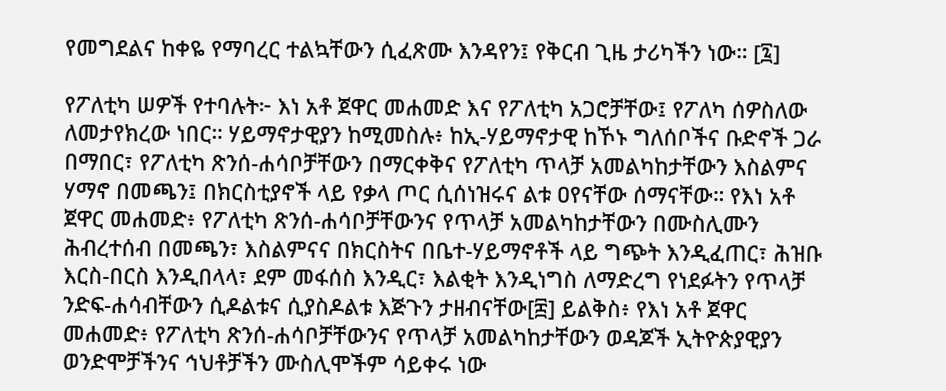የመግደልና ከቀዬ የማባረር ተልኳቸውን ሲፈጽሙ እንዳየን፤ የቅርብ ጊዜ ታሪካችን ነው። [፯]

የፖለቲካ ሠዎች የተባሉት፦ እነ አቶ ጀዋር መሐመድ እና የፖለቲካ አጋሮቻቸው፤ የፖለካ ሰዎስለው ለመታየክረው ነበር። ሃይማኖታዊያን ከሚመስሉ፥ ከኢ-ሃይማኖታዊ ከኾኑ ግለሰቦችና ቡድኖች ጋራ በማበር፣ የፖለቲካ ጽንሰ-ሐሳቦቻቸውን በማርቀቅና የፖለቲካ ጥላቻ አመልካከታቸውን እስልምና ሃማኖ በመጫን፤ በክርስቲያኖች ላይ የቃላ ጦር ሲሰነዝሩና ልቱ ዐየናቸው ሰማናቸው። የእነ አቶ ጀዋር መሐመድ፥ የፖለቲካ ጽንሰ-ሐሳቦቻቸውንና የጥላቻ አመልካከታቸውን በሙስሊሙን ሕብረተሰብ በመጫን፣ እስልምናና በክርስትና በቤተ-ሃይማኖቶች ላይ ግጭት እንዲፈጠር፣ ሕዝቡ እርስ-በርስ እንዲበላላ፣ ደም መፋሰስ እንዲር፣ እልቂት እንዲነግስ ለማድረግ የነደፉትን የጥላቻ ንድፍ-ሐሳብቸውን ሲዶልቱና ሲያስዶልቱ እጅጉን ታዘብናቸው[፰] ይልቅስ፥ የእነ አቶ ጀዋር መሐመድ፥ የፖለቲካ ጽንሰ-ሐሳቦቻቸውንና የጥላቻ አመልካከታቸውን ወዳጆች ኢትዮጵያዊያን ወንድሞቻችንና ኅህቶቻችን ሙስሊሞችም ሳይቀሩ ነው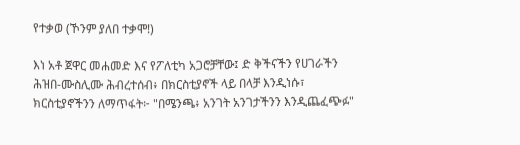የተቃወ (ኾንም ያለበ ተቃሞ!)

እነ አቶ ጀዋር መሐመድ እና የፖለቲካ አጋሮቻቸው፤ ድ ቅችናችን የሀገራችን ሕዝበ-ሙስሊሙ ሕብረተሰብ፥ በክርስቲያኖች ላይ በላቻ እንዲነሱ፣ ክርስቲያኖችንን ለማጥፋት፦ "በሜንጫ፥ አንገት አንገታችንን እንዲጨፈጭፉ"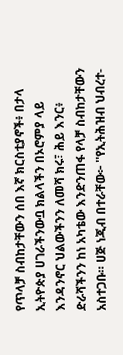የጥላቻ ስብከታቸውን ሰበ እኛ ክርስቲያኖች፥ በታላ ኢትዮጵያ ሀገራችንውቧ ክልላችን በኦሮምያ ላይ እንዳንኖር ህልውችንን ለመሻ ክሩ፣ ሕይ እንር፥ ድራሻችንን ከነ አካቴው እንድንጠፋ የላቻ ስብከታቸውን አስተጋቡ። ሀጅ ነጂብ በተራቸው፦ ''የኢትሕዝብ ህብረተ-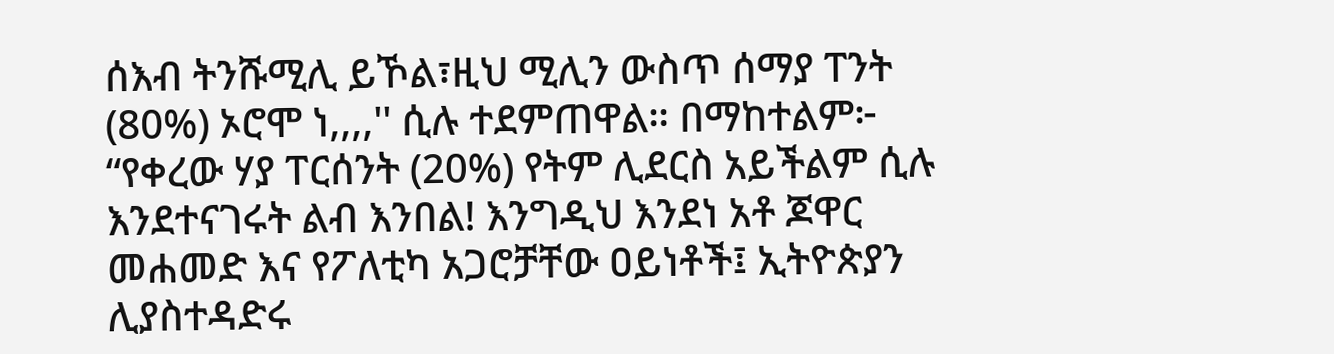ሰእብ ትንሹሚሊ ይኾል፣ዚህ ሚሊን ውስጥ ሰማያ ፐንት (80%) ኦሮሞ ነ,,,,'' ሲሉ ተደምጠዋል። በማከተልም፦ “የቀረው ሃያ ፐርሰንት (20%) የትም ሊደርስ አይችልም ሲሉ እንደተናገሩት ልብ እንበል! እንግዲህ እንደነ አቶ ጆዋር መሐመድ እና የፖለቲካ አጋሮቻቸው ዐይነቶች፤ ኢትዮጵያን ሊያስተዳድሩ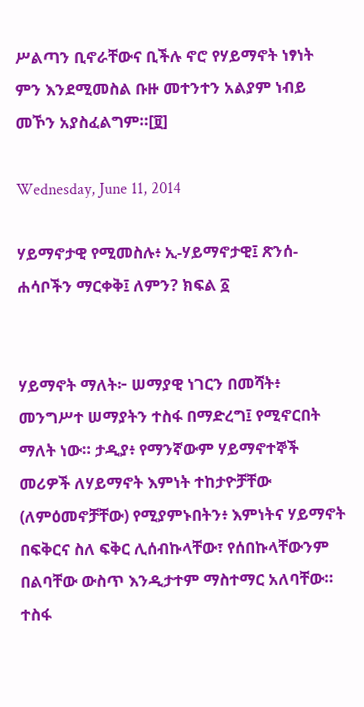ሥልጣን ቢኖራቸውና ቢችሉ ኖሮ የሃይማኖት ነፃነት ምን እንደሚመስል ቡዙ መተንተን አልያም ነብይ መኾን አያስፈልግም።[፱]

Wednesday, June 11, 2014

ሃይማኖታዊ የሚመስሉ፥ ኢ-ሃይማኖታዊ፤ ጽንሰ-ሐሳቦችን ማርቀቅ፤ ለምን? ክፍል ፩


ሃይማኖት ማለት፦ ሠማያዊ ነገርን በመሻት፥ መንግሥተ ሠማያትን ተስፋ በማድረግ፤ የሚኖርበት ማለት ነው። ታዲያ፥ የማንኛውም ሃይማኖተኞች መሪዎች ለሃይማኖት እምነት ተከታዮቻቸው (ለምዕመኖቻቸው) የሚያምኑበትን፥ እምነትና ሃይማኖት በፍቅርና ስለ ፍቅር ሊሰብኩላቸው፣ የሰበኩላቸውንም በልባቸው ውስጥ እንዲታተም ማስተማር አለባቸው። ተስፋ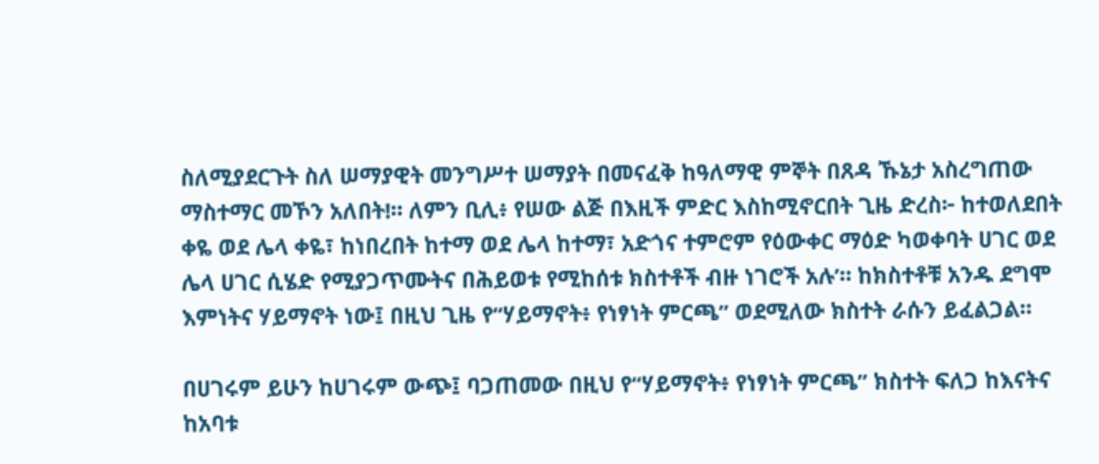ስለሚያደርጉት ስለ ሠማያዊት መንግሥተ ሠማያት በመናፈቅ ከዓለማዊ ምኞት በጸዳ ኹኔታ አስረግጠው ማስተማር መኾን አለበት!። ለምን ቢሊ፥ የሠው ልጅ በእዚች ምድር እስከሚኖርበት ጊዜ ድረስ፦ ከተወለደበት ቀዬ ወደ ሌላ ቀዬ፣ ከነበረበት ከተማ ወደ ሌላ ከተማ፣ አድጎና ተምሮም የዕውቀር ማዕድ ካወቀባት ሀገር ወደ ሌላ ሀገር ሲሄድ የሚያጋጥሙትና በሕይወቱ የሚከሰቱ ክስተቶች ብዙ ነገሮች አሉʼ። ከክስተቶቹ አንዱ ደግሞ እምነትና ሃይማኖት ነው፤ በዚህ ጊዜ የ“ሃይማኖት፥ የነፃነት ምርጫ” ወደሚለው ክስተት ራሱን ይፈልጋል።

በሀገሩም ይሁን ከሀገሩም ውጭ፤ ባጋጠመው በዚህ የ“ሃይማኖት፥ የነፃነት ምርጫ” ክስተት ፍለጋ ከእናትና ከአባቱ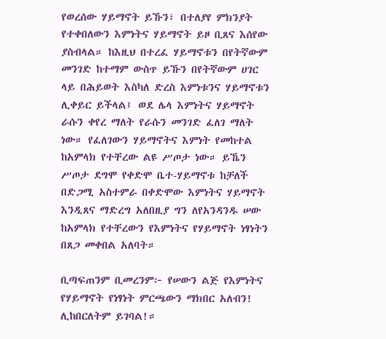የወረሰው ሃይማኖት ይኹን፣ በተለያየ ምክንያት የተቀበለውን እምነትና ሃይማኖት ይዞ ቢጸና እሰየው ያስብላል። ከእዚህ በተረፈ ሃይማኖቱን በየትኛውም መንገድ ከተማም ውስጥ ይኹን በየትኛውም ሀገር ላይ በሕይወት እስካለ ድረስ እምነቱንና ሃይማኖቱን ሊቀይር ይችላል፤ ወደ ሌላ እምነትና ሃይማኖት ራሱን ቀየረ ማለት የራሱን መንገድ ፈለገ ማለት ነው። የፈለገውን ሃይማኖትና እምነት የመከተል ከአምላክ የተቸረው ልዩ ሥጦታ ነው። ይኼን ሥጦታ ደግሞ የቀድሞ ቤተ-ሃይማኖቱ ከቻለች በድጋሚ አስተምራ በቀድሞው እምነትና ሃይማኖት እንዲጸና ማድረግ አለበዚያ ግን ለየአንዳንዱ ሠው ከአምላክ የተቸረውን የእምነትና የሃይማኖት ነፃነትን በጸጋ መቀበል አለባት።

ቢጣፍጠንም ቢመረንም፦ የሠውን ልጅ የእምነትና የሃይማኖት የነፃነት ምርጫውን ማክበር አለብን! ሊከበርለትም ይገባል!።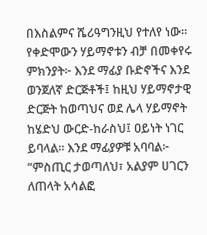በእስልምና ሼሪዓግንዚህ የተለየ ነው። የቀድሞውን ሃይማኖቱን ብቻ በመቀየሩ ምክንያት፦ እንደ ማፊያ ቡድኖችና እንደ ወንጀለኛ ድርጅቶች፤ ከዚህ ሃይማኖታዊ ድርጅት ከወጣህና ወደ ሌላ ሃይማኖት ከሄድህ ውርድ-ከራስህ፤ ዐይነት ነገር ይባላል። እንደ ማፊያዎቹ አባባል፦ “ምስጢር ታወጣለህ፣ አልያም ሀገርን ለጠላት አሳልፎ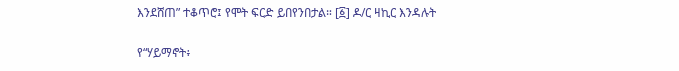እንደሸጠ” ተቆጥሮ፤ የሞት ፍርድ ይበየንበታል። [፩] ዶ/ር ዛኪር እንዳሉት

የ“ሃይማኖት፥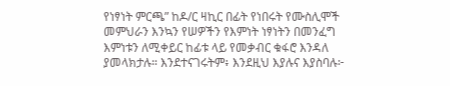የነፃነት ምርጫ” ከዶ/ር ዛኪር በፊት የነበሩት የሙስሊሞች መምህራን እንኳን የሠዎችን የእምነት ነፃነትን በመንፈግ እምነቱን ለሚቀይር ከፊቱ ላይ የመቃብር ቁፋሮ እንዳለ ያመላክታሉ። እንደተናገሩትም፥ እንደዚህ እያሉና እያስባሉ፦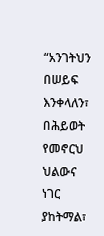“አንገትህን በሠይፍ እንቀላለን፣ በሕይወት የመኖርህ ህልውና ነገር ያከትማል፣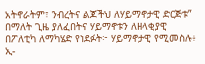አትኖራትም፣ ንብረትና ልጆችህ ለሃይማኖታዊ ድርጅቱ” በማለት ጊዜ ያለፈበትና ሃይማኖቱን ለዘላቂያዊ በፖለቲካ ለማካሄድ የነደፉት፦ ሃይማኖታዊ የሚመስሉ፥ ኢ-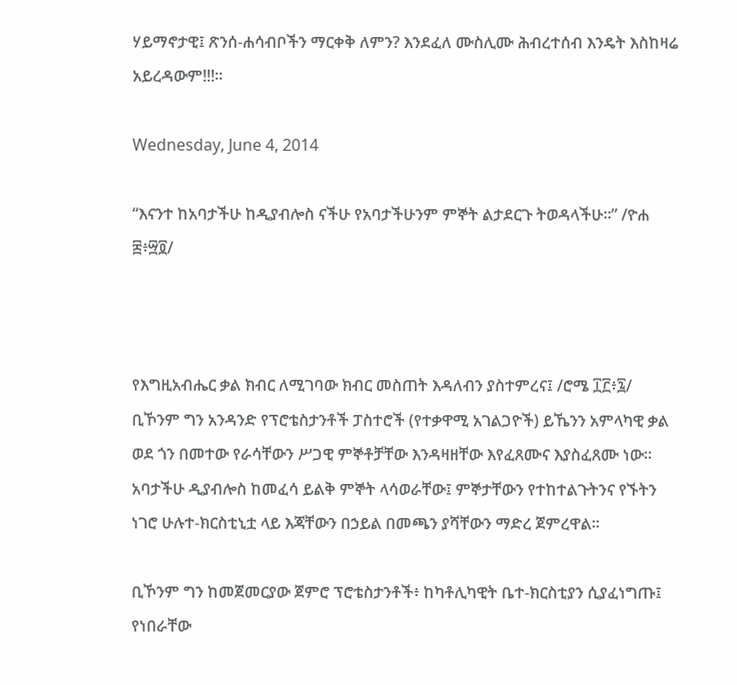ሃይማኖታዊ፤ ጽንሰ-ሐሳብቦችን ማርቀቅ ለምን? እንደፈለ ሙስሊሙ ሕብረተሰብ እንዴት እስከዛሬ አይረዳውም!!!።

Wednesday, June 4, 2014

“እናንተ ከአባታችሁ ከዲያብሎስ ናችሁ የአባታችሁንም ምኞት ልታደርጉ ትወዳላችሁ።” /ዮሐ ፰፥፵፬/



የእግዚአብሔር ቃል ክብር ለሚገባው ክብር መስጠት እዳለብን ያስተምረና፤ /ሮሜ ፲፫፥፯/ ቢኾንም ግን አንዳንድ የፕሮቴስታንቶች ፓስተሮች (የተቃዋሚ አገልጋዮች) ይኼንን አምላካዊ ቃል ወደ ጎን በመተው የራሳቸውን ሥጋዊ ምኞቶቻቸው እንዳዛዘቸው እየፈጸሙና እያስፈጸሙ ነው። አባታችሁ ዲያብሎስ ከመፈሳ ይልቅ ምኞት ላሳወራቸው፤ ምኞታቸውን የተከተልጉትንና የኙትን ነገሮ ሁሉተ-ክርስቲኒቷ ላይ እጃቸውን በኃይል በመጫን ያሻቸውን ማድረ ጀምረዋል።

ቢኾንም ግን ከመጀመርያው ጀምሮ ፕሮቴስታንቶች፥ ከካቶሊካዊት ቤተ-ክርስቲያን ሲያፈነግጡ፤ የነበራቸው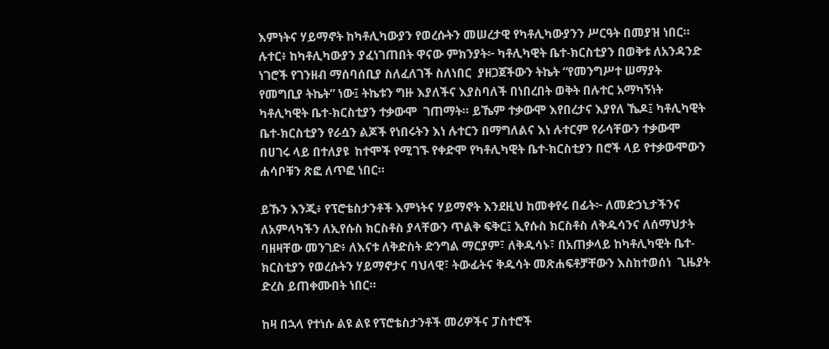እምነትና ሃይማኖት ከካቶሊካውያን የወረሱትን መሠረታዊ የካቶሊካውያንን ሥርዓት በመያዝ ነበር። ሉተር፥ ከካቶሊካውያን ያፈነገጠበት ዋናው ምክንያት፦ ካቶሊካዊት ቤተ-ክርስቲያን በወቅቱ ለአንዳንድ ነገሮች የገንዘብ ማሰባሰቢያ ስለፈለገች ስለነበር  ያዘጋጀችውን ትኬት “የመንግሥተ ሠማያት የመግቢያ ትኬት” ነው፤ ትኬቱን ግዙ እያለችና እያስባለች በነበረበት ወቅት በሉተር አማካኝነት ካቶሊካዊት ቤተ-ክርስቲያን ተቃውሞ  ገጠማት። ይኼም ተቃውሞ እየበረታና እያየለ ኼዶ፤ ካቶሊካዊት ቤተ-ክርስቲያን የራሷን ልጆች የነበሩትን እነ ሉተርን በማግለልና እነ ሉተርም የራሳቸውን ተቃውሞ በሀገሩ ላይ በተለያዩ  ከተሞች የሚገኙ የቀድሞ የካቶሊካዊት ቤተ-ክርስቲያን በሮች ላይ የተቃውሞውን ሐሳቦቹን ጽፎ ለጥፎ ነበር።

ይኹን እንጂ፥ የፕሮቴስታንቶች እምነትና ሃይማኖት እንደዚህ ከመቀየሩ በፊት፦ ለመድኃኒታችንና ለአምላካችን ለኢየሱስ ክርስቶስ ያላቸውን ጥልቅ ፍቅር፤ ኢየሱስ ክርስቶስ ለቅዱሳንና ለሰማህታት ባዘዛቸው መንገድ፥ ለእናቱ ለቅድስት ድንግል ማርያም፣ ለቅዱሳኑ፣ በአጠቃላይ ከካቶሊካዊት ቤተ-ክርስቲያን የወረሱትን ሃይማኖታና ባህላዊ፣ ትውፊትና ቅዱሳት መጽሐፍቶቻቸውን እስከተወሰነ  ጊዜያት ድረስ ይጠቀሙበት ነበር።

ከዛ በኋላ የተነሱ ልዩ ልዩ የፕሮቴስታንቶች መሪዎችና ፓስተሮች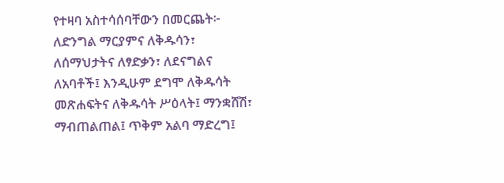የተዛባ አስተሳሰባቸውን በመርጨት፦ ለድንግል ማርያምና ለቅዱሳን፣ ለሰማህታትና ለፃድቃን፣ ለደናግልና ለአባቶች፤ እንዲሁም ደግሞ ለቅዱሳት መጽሐፍትና ለቅዱሳት ሥዕላት፤ ማንቋሸሽ፣ ማብጠልጠል፤ ጥቅም አልባ ማድረግ፤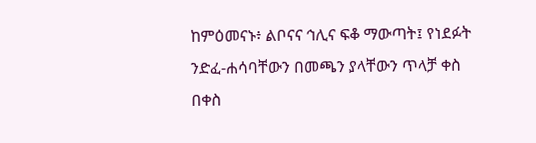ከምዕመናኑ፥ ልቦናና ኅሊና ፍቆ ማውጣት፤ የነደፉት ንድፈ-ሐሳባቸውን በመጫን ያላቸውን ጥላቻ ቀስ በቀስ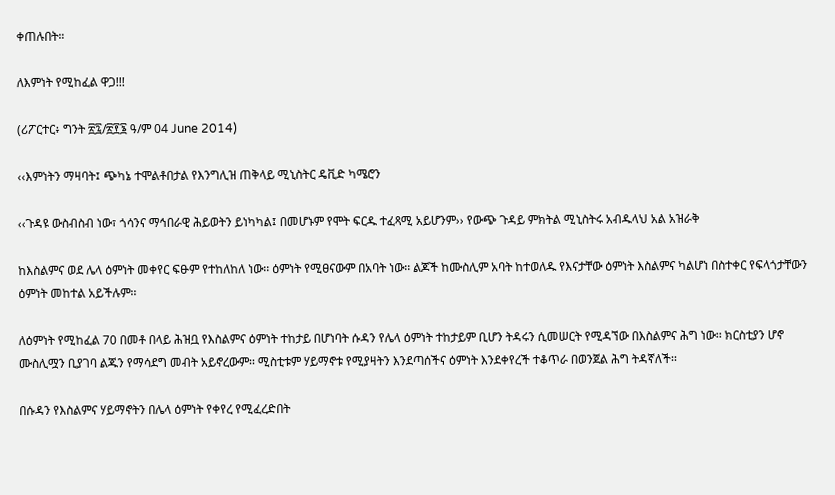ቀጠሉበት።

ለእምነት የሚከፈል ዋጋ!!!

(ሪፖርተር፥ ግንት ፳፯/፳፻፮ ዓ/ም 04 June 2014)

‹‹እምነትን ማዛባት፤ ጭካኔ ተሞልቶበታል የእንግሊዝ ጠቅላይ ሚኒስትር ዴቪድ ካሜሮን

‹‹ጉዳዩ ውስብስብ ነው፣ ጎሳንና ማኅበራዊ ሕይወትን ይነካካል፤ በመሆኑም የሞት ፍርዱ ተፈጻሚ አይሆንም›› የውጭ ጉዳይ ምክትል ሚኒስትሩ አብዱላህ አል አዝራቅ

ከእስልምና ወደ ሌላ ዕምነት መቀየር ፍፁም የተከለከለ ነው፡፡ ዕምነት የሚፀናውም በአባት ነው፡፡ ልጆች ከሙስሊም አባት ከተወለዱ የእናታቸው ዕምነት እስልምና ካልሆነ በስተቀር የፍላጎታቸውን ዕምነት መከተል አይችሉም፡፡

ለዕምነት የሚከፈል 70 በመቶ በላይ ሕዝቧ የእስልምና ዕምነት ተከታይ በሆነባት ሱዳን የሌላ ዕምነት ተከታይም ቢሆን ትዳሩን ሲመሠርት የሚዳኘው በእስልምና ሕግ ነው፡፡ ክርስቲያን ሆኖ ሙስሊሟን ቢያገባ ልጁን የማሳደግ መብት አይኖረውም፡፡ ሚስቲቱም ሃይማኖቱ የሚያዛትን እንደጣሰችና ዕምነት እንደቀየረች ተቆጥራ በወንጀል ሕግ ትዳኛለች፡፡

በሱዳን የእስልምና ሃይማኖትን በሌላ ዕምነት የቀየረ የሚፈረድበት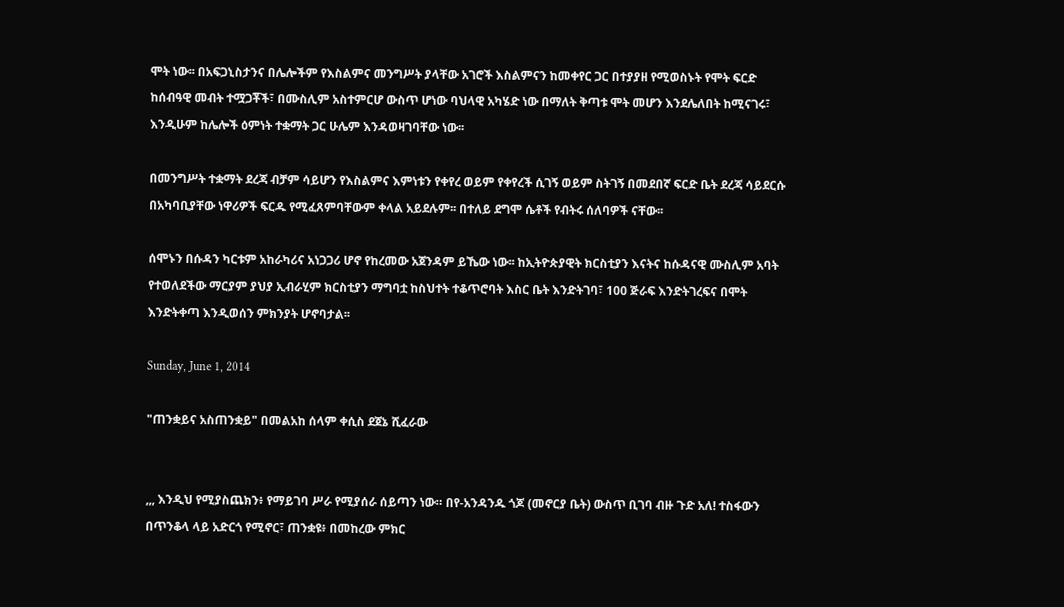ሞት ነው፡፡ በአፍጋኒስታንና በሌሎችም የእስልምና መንግሥት ያላቸው አገሮች እስልምናን ከመቀየር ጋር በተያያዘ የሚወስኑት የሞት ፍርድ ከሰብዓዊ መብት ተሟጋቾች፣ በሙስሊም አስተምርሆ ውስጥ ሆነው ባህላዊ አካሄድ ነው በማለት ቅጣቱ ሞት መሆን እንደሌለበት ከሚናገሩ፣ እንዲሁም ከሌሎች ዕምነት ተቋማት ጋር ሁሌም እንዳወዛገባቸው ነው፡፡

በመንግሥት ተቋማት ደረጃ ብቻም ሳይሆን የእስልምና እምነቱን የቀየረ ወይም የቀየረች ሲገኝ ወይም ስትገኝ በመደበኛ ፍርድ ቤት ደረጃ ሳይደርሱ በአካባቢያቸው ነዋሪዎች ፍርዱ የሚፈጸምባቸውም ቀላል አይደሉም፡፡ በተለይ ደግሞ ሴቶች የብትሩ ሰለባዎች ናቸው፡፡

ሰሞኑን በሱዳን ካርቱም አከራካሪና አነጋጋሪ ሆኖ የከረመው አጀንዳም ይኼው ነው፡፡ ከኢትዮጵያዊት ክርስቲያን እናትና ከሱዳናዊ ሙስሊም አባት የተወለደችው ማርያም ያህያ ኢብራሂም ክርስቲያን ማግባቷ ከስህተት ተቆጥሮባት እስር ቤት እንድትገባ፣ 100 ጅራፍ እንድትገረፍና በሞት እንድትቀጣ እንዲወሰን ምክንያት ሆኖባታል፡፡

Sunday, June 1, 2014

"ጠንቋይና አስጠንቋይ" በመልአከ ሰላም ቀሲስ ደጀኔ ሺፈራው


,,, እንዲህ የሚያስጨክን፥ የማይገባ ሥራ የሚያሰራ ሰይጣን ነው። በየ-አንዳንዱ ጎጆ (መኖርያ ቤት) ውስጥ ቢገባ ብዙ ጉድ አለ! ተስፋውን በጥንቆላ ላይ አድርጎ የሚኖር፣ ጠንቋዩ፥ በመከረው ምክር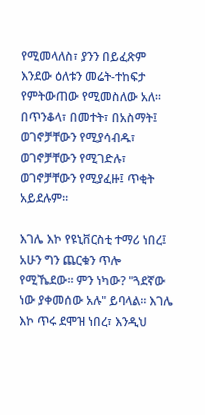የሚመላለስ፣ ያንን በይፈጽም እንደው ዕለቱን መሬት-ተከፍታ የምትውጠው የሚመስለው አለ። በጥንቆላ፣ በመተት፣ በአስማት፤ ወገኖቻቸውን የሚያሳብዱ፣ ወገኖቻቸውን የሚገድሉ፣ ወገኖቻቸውን የሚያፈዙ፤ ጥቂት አይደሉም።

እገሌ እኮ የዩኒቨርስቲ ተማሪ ነበረ፤ አሁን ግን ጨርቁን ጥሎ የሚኼደው። ምን ነካው? "ጓደኛው ነው ያቀመሰው አሉ" ይባላል። እገሌ እኮ ጥሩ ደሞዝ ነበረ፣ እንዲህ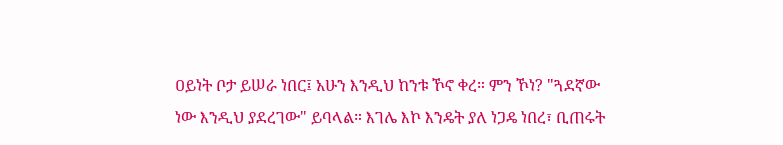ዐይነት ቦታ ይሠራ ነበር፤ አሁን እንዲህ ከንቱ ኾኖ ቀረ። ምን ኾነ? "ጓደኛው ነው እንዲህ ያደረገው" ይባላል። እገሌ እኮ እንዴት ያለ ነጋዴ ነበረ፣ ቢጠሩት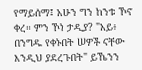የማይሰማ፤ አሁን ግን ከንቱ ኾኖ ቀረ። ምን ኾነ ታዲያ? "አይ፥ በንግዱ የቀኑበት ሠዎች ናቸው እንዲህ ያደረጉበት" ይኼንን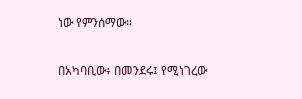ነው የምንሰማው።

በአካባቢው፥ በመንደሩ፤ የሚነገረው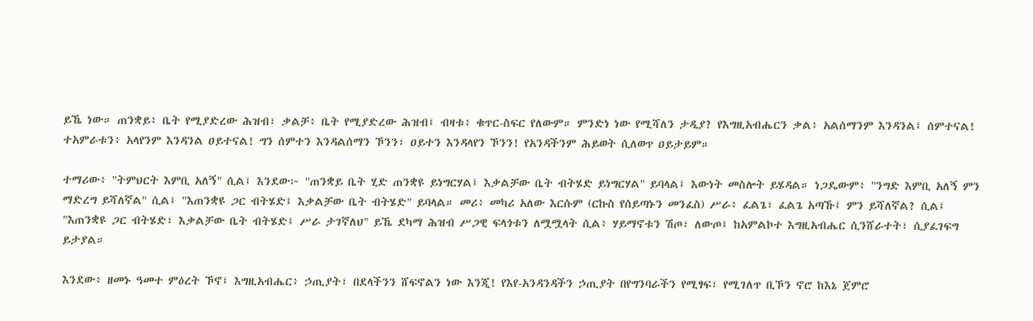ይኼ ነው። ጠንቋይ፥ ቤት የሚያድረው ሕዝብ፣ ቃልቻ፥ ቤት የሚያድረው ሕዝብ፤ ብዛቱ፥ ቁጥር-ስፍር የለውም። ምንድነ ነው የሚሻለን ታዲያ? የእግዚአብሔርን ቃል፥ አልሰማንም እንዳንል፤ ሰምተናል! ተአምራቱን፥ አላየንም እንዳንል ዐይተናል! ግን ሰምተን እንዳልሰማን ኾንን፣ ዐይተን እንዳላየን ኾንን! የአንዳችንም ሕይወት ሲለወጥ ዐይታይም።

ተማሪው፥ "ትምህርት እምቢ አለኝ" ሲል፤ እንደው፦ "ጠንቋይ ቤት ሂድ ጠንቋዩ ይነግርሃል፤ እቃልቻው ቤት ብትሄድ ይነግርሃል" ይባላል፤ እውነት መስሎት ይሄዳል። ነጋዴውም፥ "ንግድ እምቢ አለኝ ምን ማድረግ ይሻለኛል" ሲል፤ "እጠንቋዩ ጋር ብትሄድ፤ እቃልቻው ቤት ብትሄድ" ይባላል። መሪ፥ መካሪ አለው እርሱም (ርኩስ የሰይጣኑን መንፈስ) ሥራ፥ ፈልጌ፣ ፈልጌ አጣኹ፤ ምን ይሻለኛል? ሲል፤ "እጠንቋዩ ጋር ብትሄድ፣ እቃልቻው ቤት ብትሄድ፤ ሥራ ታገኛለህ" ይኼ ደካማ ሕዝብ ሥጋዊ ፍላጎቱን ለሟሟላት ሲል፥ ሃይማኖቱን ሽጦ፣ ለውጦ፤ ከአምልኮተ እግዚአብሔር ሲንሸራተት፣ ሲያፈገፍግ ይታያል።

እንደው፥ ዘመኑ ዓመተ ምዕረት ኾኖ፤ እግዚአብሔር፥ ኃጢያት፣ በደላችንን ሸፍኖልን ነው እንጂ! የእየ-አንዳንዳችን ኃጢያት በየግንባራችን የሚፃፍ፣ የሚገለጥ ቢኾን ኖሮ ከእኔ ጀምሮ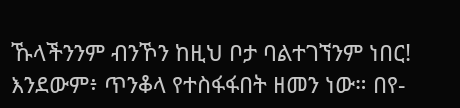ኹላችንንም ብንኾን ከዚህ ቦታ ባልተገኘንም ነበር! እንደውም፥ ጥንቆላ የተስፋፋበት ዘመን ነው። በየ-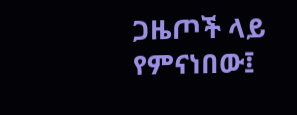ጋዜጦች ላይ የምናነበው፤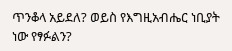ጥንቆላ አይደለ? ወይስ የእግዚአብሔር ነቢያት ነው የፃፉልን?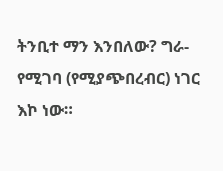ትንቢተ ማን እንበለው? ግራ-የሚገባ (የሚያጭበረብር) ነገር እኮ ነው።